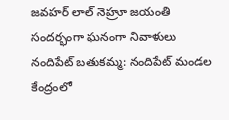జవహర్ లాల్ నెహ్రూ జయంతి సందర్భంగా ఘనంగా నివాళులు
నందిపేట్ బతుకమ్మ: నందిపేట్ మండల కేంద్రంలో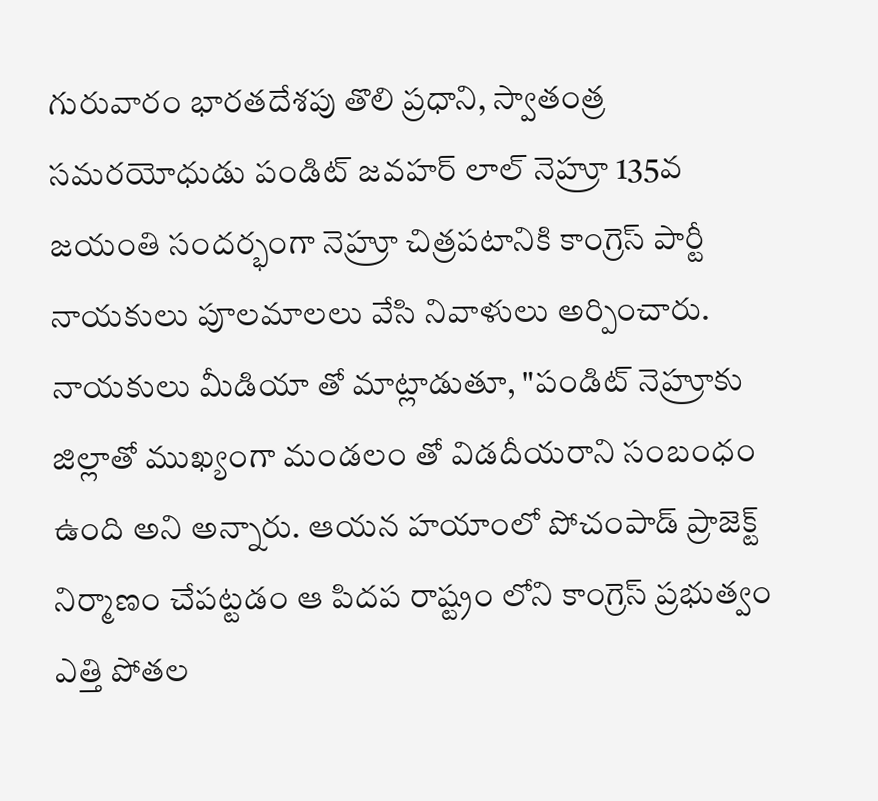గురువారం భారతదేశపు తొలి ప్రధాని, స్వాతంత్ర సమరయోధుడు పండిట్ జవహర్ లాల్ నెహ్రూ 135వ జయంతి సందర్భంగా నెహ్రూ చిత్రపటానికి కాంగ్రెస్ పార్టీ నాయకులు పూలమాలలు వేసి నివాళులు అర్పించారు. నాయకులు మీడియా తో మాట్లాడుతూ, "పండిట్ నెహ్రూకు జిల్లాతో ముఖ్యంగా మండలం తో విడదీయరాని సంబంధం ఉంది అని అన్నారు. ఆయన హయాంలో పోచంపాడ్ ప్రాజెక్ట్ నిర్మాణం చేపట్టడం ఆ పిదప రాష్ట్రం లోని కాంగ్రెస్ ప్రభుత్వం ఎత్తి పోతల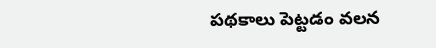పథకాలు పెట్టడం వలన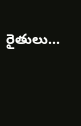రైతులు...